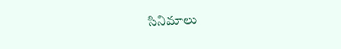సినిమాలు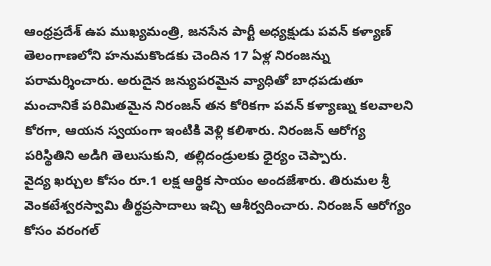ఆంధ్రప్రదేశ్ ఉప ముఖ్యమంత్రి, జనసేన పార్టీ అధ్యక్షుడు పవన్ కళ్యాణ్ తెలంగాణలోని హనుమకొండకు చెందిన 17 ఏళ్ల నిరంజన్ను పరామర్శించారు. అరుదైన జన్యుపరమైన వ్యాధితో బాధపడుతూ మంచానికే పరిమితమైన నిరంజన్ తన కోరికగా పవన్ కళ్యాణ్ను కలవాలని కోరగా, ఆయన స్వయంగా ఇంటికి వెళ్లి కలిశారు. నిరంజన్ ఆరోగ్య పరిస్థితిని అడిగి తెలుసుకుని, తల్లిదండ్రులకు ధైర్యం చెప్పారు.
వైద్య ఖర్చుల కోసం రూ.1 లక్ష ఆర్థిక సాయం అందజేశారు. తిరుమల శ్రీ వెంకటేశ్వరస్వామి తీర్థప్రసాదాలు ఇచ్చి ఆశీర్వదించారు. నిరంజన్ ఆరోగ్యం కోసం వరంగల్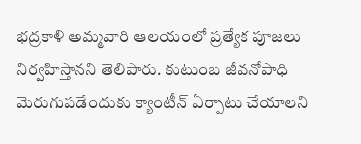భద్రకాళి అమ్మవారి ఆలయంలో ప్రత్యేక పూజలు నిర్వహిస్తానని తెలిపారు. కుటుంబ జీవనోపాధి మెరుగుపడేందుకు క్యాంటీన్ ఏర్పాటు చేయాలని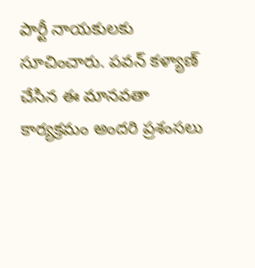పార్టీ నాయకులకు సూచించారు. పవన్ కళ్యాణ్ చేసిన ఈ మానవతా కార్యక్రమం అందరి ప్రశంసలు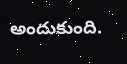అందుకుంది.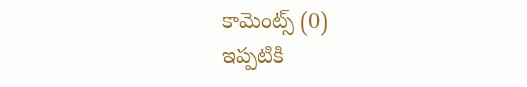కామెంట్స్ (0)
ఇప్పటికి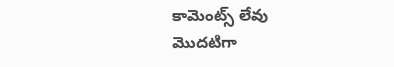కామెంట్స్ లేవు
మొదటిగా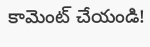కామెంట్ చేయండి!